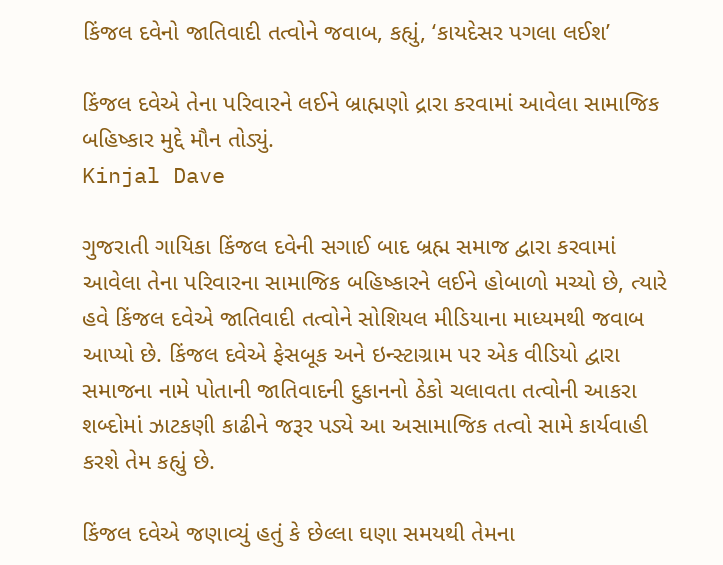કિંજલ દવેનો જાતિવાદી તત્વોને જવાબ, કહ્યું, ‘કાયદેસર પગલા લઈશ’

કિંજલ દવેએ તેના પરિવારને લઈને બ્રાહ્મણો દ્રારા કરવામાં આવેલા સામાજિક બહિષ્કાર મુદ્દે મૌન તોડ્યું.
Kinjal Dave

ગુજરાતી ગાયિકા કિંજલ દવેની સગાઈ બાદ બ્રહ્મ સમાજ દ્વારા કરવામાં આવેલા તેના પરિવારના સામાજિક બહિષ્કારને લઈને હોબાળો મચ્યો છે, ત્યારે હવે કિંજલ દવેએ જાતિવાદી તત્વોને સોશિયલ મીડિયાના માધ્યમથી જવાબ આપ્યો છે. કિંજલ દવેએ ફેસબૂક અને ઇન્સ્ટાગ્રામ પર એક વીડિયો દ્વારા સમાજના નામે પોતાની જાતિવાદની દુકાનનો ઠેકો ચલાવતા તત્વોની આકરા શબ્દોમાં ઝાટકણી કાઢીને જરૂર પડ્યે આ અસામાજિક તત્વો સામે કાર્યવાહી કરશે તેમ કહ્યું છે.

કિંજલ દવેએ જણાવ્યું હતું કે છેલ્લા ઘણા સમયથી તેમના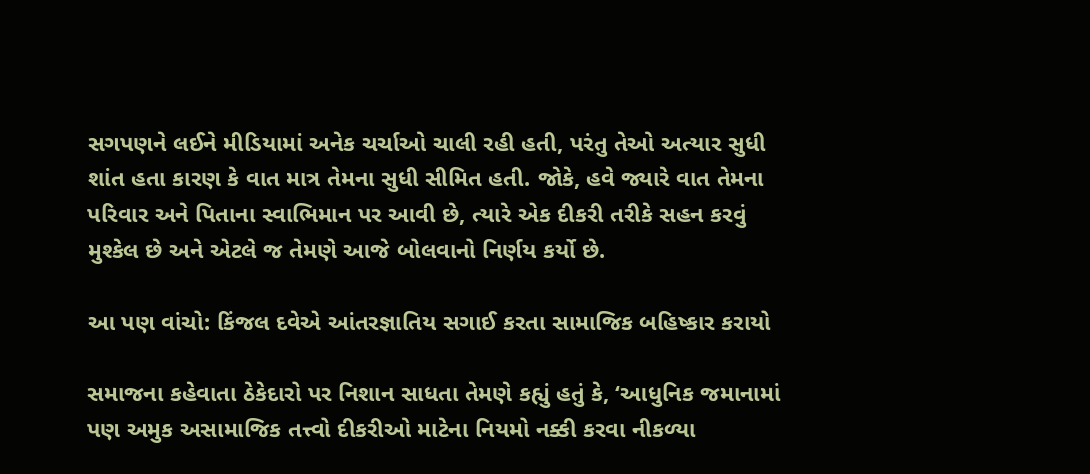સગપણને લઈને મીડિયામાં અનેક ચર્ચાઓ ચાલી રહી હતી, પરંતુ તેઓ અત્યાર સુધી શાંત હતા કારણ કે વાત માત્ર તેમના સુધી સીમિત હતી. જોકે, હવે જ્યારે વાત તેમના પરિવાર અને પિતાના સ્વાભિમાન પર આવી છે, ત્યારે એક દીકરી તરીકે સહન કરવું મુશ્કેલ છે અને એટલે જ તેમણે આજે બોલવાનો નિર્ણય કર્યો છે.

આ પણ વાંચો: કિંજલ દવેએ આંતરજ્ઞાતિય સગાઈ કરતા સામાજિક બહિષ્કાર કરાયો

સમાજના કહેવાતા ઠેકેદારો પર નિશાન સાધતા તેમણે કહ્યું હતું કે, ‘આધુનિક જમાનામાં પણ અમુક અસામાજિક તત્ત્વો દીકરીઓ માટેના નિયમો નક્કી કરવા નીકળ્યા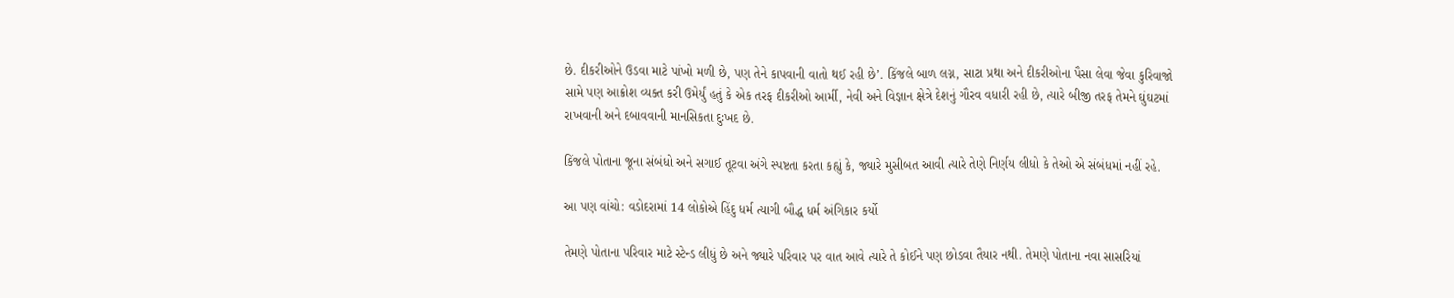છે. દીકરીઓને ઉડવા માટે પાંખો મળી છે, પણ તેને કાપવાની વાતો થઈ રહી છે’. કિંજલે બાળ લગ્ન, સાટા પ્રથા અને દીકરીઓના પૈસા લેવા જેવા કુરિવાજો સામે પણ આક્રોશ વ્યક્ત કરી ઉમેર્યું હતું કે એક તરફ દીકરીઓ આર્મી, નેવી અને વિજ્ઞાન ક્ષેત્રે દેશનું ગૌરવ વધારી રહી છે, ત્યારે બીજી તરફ તેમને ઘુંઘટમાં રાખવાની અને દબાવવાની માનસિકતા દુઃખદ છે.

કિંજલે પોતાના જૂના સંબંધો અને સગાઈ તૂટવા અંગે સ્પષ્ટતા કરતા કહ્યું કે, જ્યારે મુસીબત આવી ત્યારે તેણે નિર્ણય લીધો કે તેઓ એ સંબંધમાં નહીં રહે.

આ પણ વાંચો: વડોદરામાં 14 લોકોએ હિંદુ ધર્મ ત્યાગી બૌદ્ધ ધર્મ અંગિકાર કર્યો

તેમણે પોતાના પરિવાર માટે સ્ટેન્ડ લીધું છે અને જ્યારે પરિવાર પર વાત આવે ત્યારે તે કોઈને પણ છોડવા તૈયાર નથી. તેમણે પોતાના નવા સાસરિયાં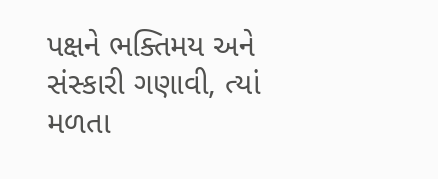પક્ષને ભક્તિમય અને સંસ્કારી ગણાવી, ત્યાં મળતા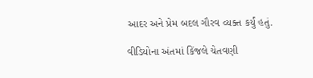આદર અને પ્રેમ બદલ ગૌરવ વ્યક્ત કર્યું હતું.

વીડિયોના અંતમાં કિંજલે ચેતવણી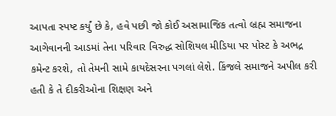આપતા સ્પષ્ટ કર્યું છે કે, હવે પછી જો કોઈ અસામાજિક તત્વો બ્રહ્મ સમાજના આગેવાનની આડમાં તેના પરિવાર વિરુદ્ધ સોશિયલ મીડિયા પર પોસ્ટ કે અભદ્ર કમેન્ટ કરશે, તો તેમની સામે કાયદેસરના પગલાં લેશે. કિંજલે સમાજને અપીલ કરી હતી કે તે દીકરીઓના શિક્ષણ અને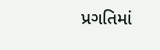પ્રગતિમાં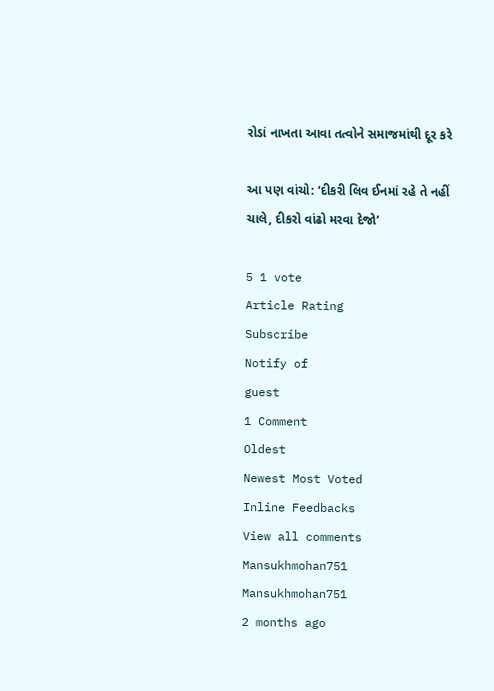રોડાં નાખતા આવા તત્વોને સમાજમાંથી દૂર કરે

આ પણ વાંચો: ‘દીકરી લિવ ઈનમાં રહે તે નહીં ચાલે, દીકરો વાંઢો મરવા દેજો’

5 1 vote
Article Rating
Subscribe
Notify of
guest
1 Comment
Oldest
Newest Most Voted
Inline Feedbacks
View all comments
Mansukhmohan751
Mansukhmohan751
2 months ago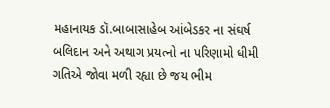મહાનાયક ડૉ.બાબાસાહેબ આંબેડકર ના સંઘર્ષ બલિદાન અને અથાગ પ્રયત્નો ના પરિણામો ધીમી ગતિએ જોવા મળી રહ્યા છે જય ભીમ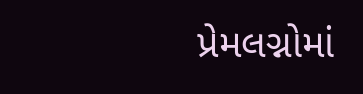પ્રેમલગ્નોમાં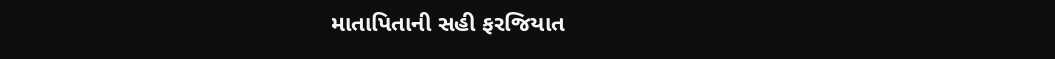માતાપિતાની સહી ફરજિયાત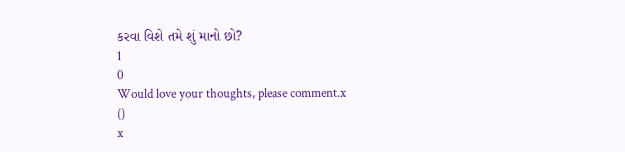કરવા વિશે તમે શું માનો છો?
1
0
Would love your thoughts, please comment.x
()
x